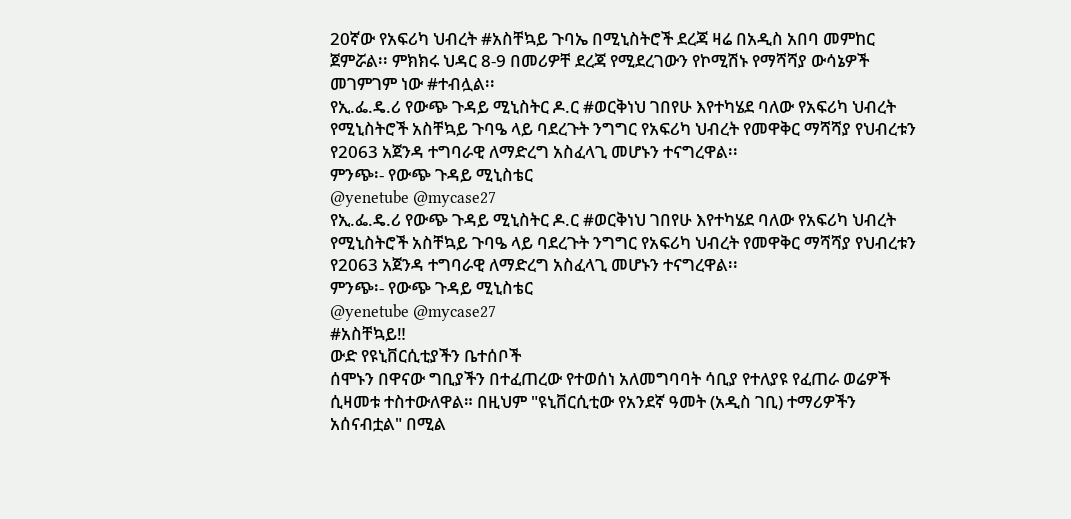20ኛው የአፍሪካ ህብረት #አስቸኳይ ጉባኤ በሚኒስትሮች ደረጃ ዛሬ በአዲስ አበባ መምከር ጀምሯል፡፡ ምክክሩ ህዳር 8-9 በመሪዎቸ ደረጃ የሚደረገውን የኮሚሽኑ የማሻሻያ ውሳኔዎች መገምገም ነው #ተብሏል፡፡
የኢ.ፌ.ዴ.ሪ የውጭ ጉዳይ ሚኒስትር ዶ.ር #ወርቅነህ ገበየሁ እየተካሄደ ባለው የአፍሪካ ህብረት የሚኒስትሮች አስቸኳይ ጉባዔ ላይ ባደረጉት ንግግር የአፍሪካ ህብረት የመዋቅር ማሻሻያ የህብረቱን የ2063 አጀንዳ ተግባራዊ ለማድረግ አስፈላጊ መሆኑን ተናግረዋል፡፡
ምንጭ፡- የውጭ ጉዳይ ሚኒስቴር
@yenetube @mycase27
የኢ.ፌ.ዴ.ሪ የውጭ ጉዳይ ሚኒስትር ዶ.ር #ወርቅነህ ገበየሁ እየተካሄደ ባለው የአፍሪካ ህብረት የሚኒስትሮች አስቸኳይ ጉባዔ ላይ ባደረጉት ንግግር የአፍሪካ ህብረት የመዋቅር ማሻሻያ የህብረቱን የ2063 አጀንዳ ተግባራዊ ለማድረግ አስፈላጊ መሆኑን ተናግረዋል፡፡
ምንጭ፡- የውጭ ጉዳይ ሚኒስቴር
@yenetube @mycase27
#አስቸኳይ‼
ውድ የዩኒቨርሲቲያችን ቤተሰቦች
ሰሞኑን በዋናው ግቢያችን በተፈጠረው የተወሰነ አለመግባባት ሳቢያ የተለያዩ የፈጠራ ወሬዎች ሲዛመቱ ተስተውለዋል። በዚህም "ዩኒቨርሲቲው የአንደኛ ዓመት (አዲስ ገቢ) ተማሪዎችን አሰናብቷል" በሚል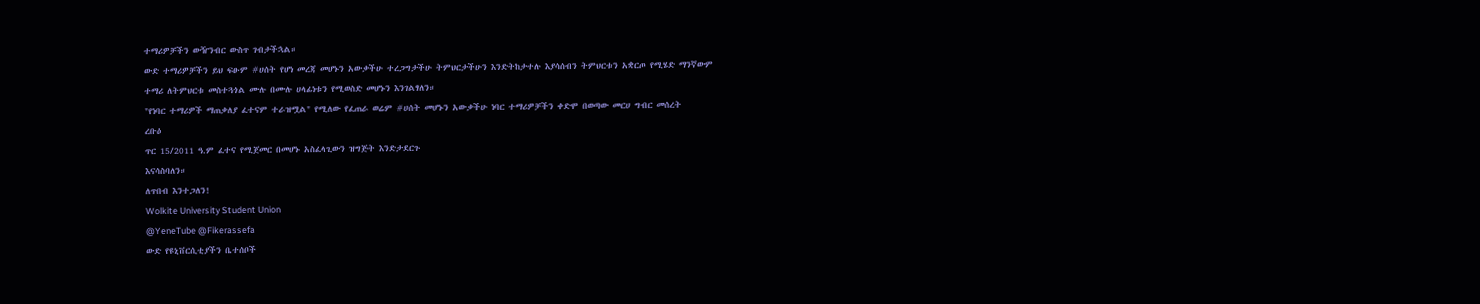ተማሪዎቻችን ውዥንብር ውስጥ ገብታችኋል።
ውድ ተማሪዎቻችን ይህ ፍፁም #ሀሰት የሆነ መረጃ መሆኑን አውቃችሁ ተረጋግታችሁ ትምህርታችሁን እንድትከታተሉ እያሳሰብን ትምህርቱን አቋርጦ የሚሄድ ማንኛውም
ተማሪ ለትምህርቱ መስተጓጎል ሙሉ በሙሉ ሀላፊነቱን የሚወስድ መሆኑን እንገልፃለን።
"የነባር ተማሪዎች ማጠቃለያ ፈተናም ተራዝሟል" የሚለው የፈጠራ ወሬም #ሀሰት መሆኑን አውቃችሁ ነባር ተማሪዎቻችን ቀድሞ በወጣው መርሀ ግብር መሰረት
ረቡዕ
ጥር 15/2011 ዓ.ም ፈተና የሚጀመር በመሆኑ አስፈላጊውን ዝግጅት እንድታደርጉ
እናሳስባለን።
ለጥበብ እንተጋለን!
Wolkite University Student Union
@YeneTube @Fikerassefa
ውድ የዩኒቨርሲቲያችን ቤተሰቦች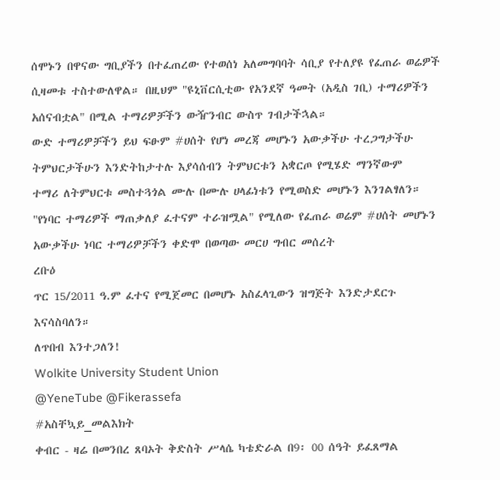ሰሞኑን በዋናው ግቢያችን በተፈጠረው የተወሰነ አለመግባባት ሳቢያ የተለያዩ የፈጠራ ወሬዎች ሲዛመቱ ተስተውለዋል። በዚህም "ዩኒቨርሲቲው የአንደኛ ዓመት (አዲስ ገቢ) ተማሪዎችን አሰናብቷል" በሚል ተማሪዎቻችን ውዥንብር ውስጥ ገብታችኋል።
ውድ ተማሪዎቻችን ይህ ፍፁም #ሀሰት የሆነ መረጃ መሆኑን አውቃችሁ ተረጋግታችሁ ትምህርታችሁን እንድትከታተሉ እያሳሰብን ትምህርቱን አቋርጦ የሚሄድ ማንኛውም
ተማሪ ለትምህርቱ መስተጓጎል ሙሉ በሙሉ ሀላፊነቱን የሚወስድ መሆኑን እንገልፃለን።
"የነባር ተማሪዎች ማጠቃለያ ፈተናም ተራዝሟል" የሚለው የፈጠራ ወሬም #ሀሰት መሆኑን አውቃችሁ ነባር ተማሪዎቻችን ቀድሞ በወጣው መርሀ ግብር መሰረት
ረቡዕ
ጥር 15/2011 ዓ.ም ፈተና የሚጀመር በመሆኑ አስፈላጊውን ዝግጅት እንድታደርጉ
እናሳስባለን።
ለጥበብ እንተጋለን!
Wolkite University Student Union
@YeneTube @Fikerassefa
#አስቸኳይ_መልእክት
ቀብር - ዛሬ በመንበረ ጸባኦት ቅድስት ሥላሴ ካቴድራል በ9፡ 00 ሰዓት ይፈጸማል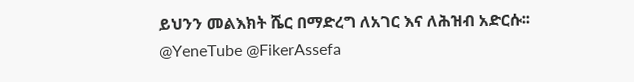ይህንን መልእክት ሼር በማድረግ ለአገር እና ለሕዝብ አድርሱ፡፡
@YeneTube @FikerAssefa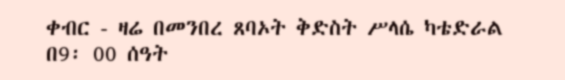ቀብር - ዛሬ በመንበረ ጸባኦት ቅድስት ሥላሴ ካቴድራል በ9፡ 00 ሰዓት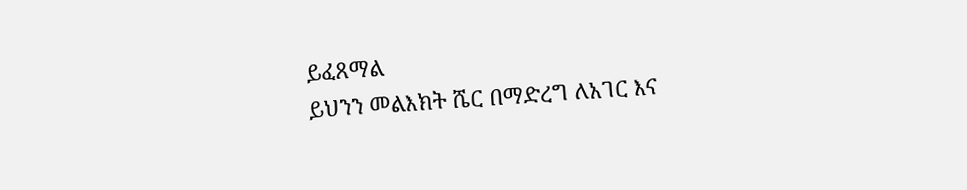ይፈጸማል
ይህንን መልእክት ሼር በማድረግ ለአገር እና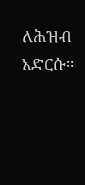ለሕዝብ አድርሱ፡፡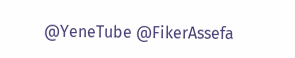@YeneTube @FikerAssefa